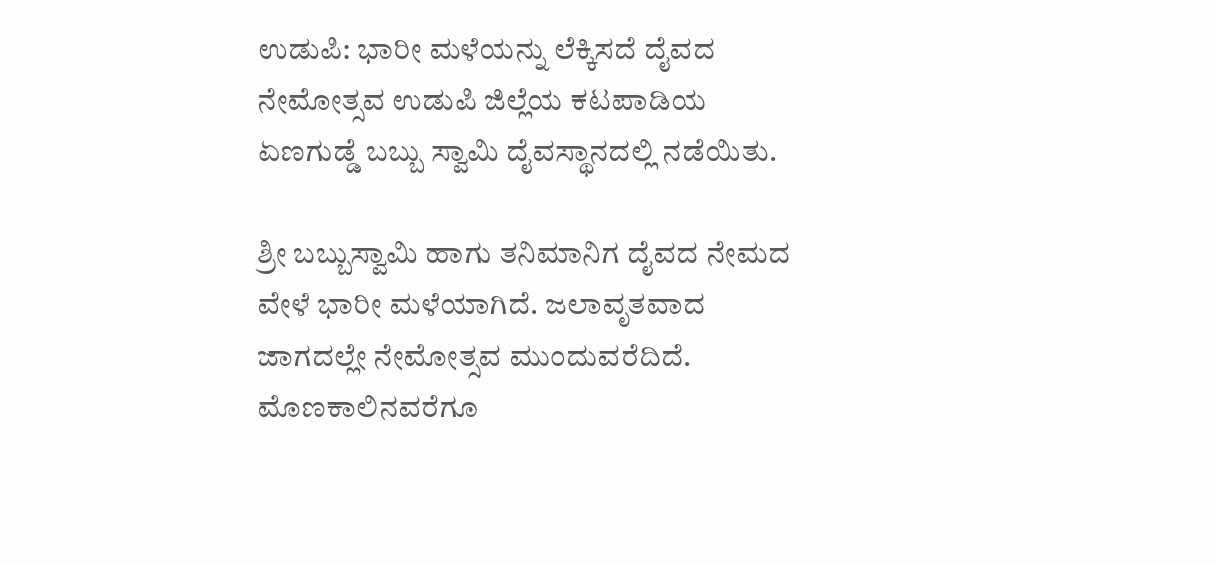ಉಡುಪಿ: ಭಾರೀ ಮಳೆಯನ್ನು ಲೆಕ್ಕಿಸದೆ ದೈವದ ನೇಮೋತ್ಸವ ಉಡುಪಿ ಜಿಲ್ಲೆಯ ಕಟಪಾಡಿಯ ಏಣಗುಡ್ಡೆ ಬಬ್ಬು ಸ್ವಾಮಿ ದೈವಸ್ಥಾನದಲ್ಲಿ ನಡೆಯಿತು.

ಶ್ರೀ ಬಬ್ಬುಸ್ವಾಮಿ ಹಾಗು ತನಿಮಾನಿಗ ದೈವದ ನೇಮದ ವೇಳೆ ಭಾರೀ ಮಳೆಯಾಗಿದೆ. ಜಲಾವೃತವಾದ ಜಾಗದಲ್ಲೇ ನೇಮೋತ್ಸವ ಮುಂದುವರೆದಿದೆ. ಮೊಣಕಾಲಿನವರೆಗೂ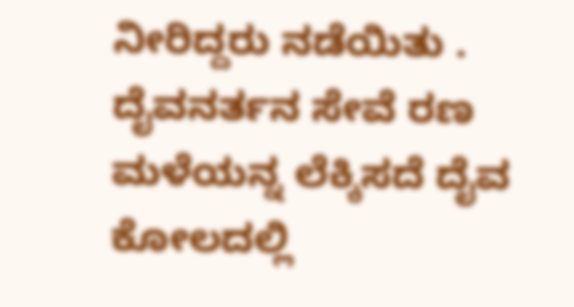ನೀರಿದ್ದರು ನಡೆಯಿತು . ದೈವನರ್ತನ ಸೇವೆ ರಣ ಮಳೆಯನ್ನ ಲೆಕ್ಕಿಸದೆ ದೈವ ಕೋಲದಲ್ಲಿ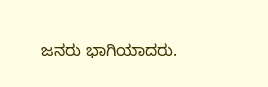ಜನರು ಭಾಗಿಯಾದರು.